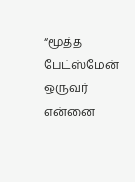“மூத்த பேட்ஸ்மேன் ஒருவர் என்னை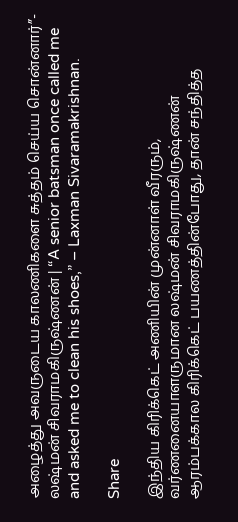அழைத்து அவருடைய காலணிகளை சுத்தம் செய்ய சொன்னார்”- லஷ்மன் சிவராமகிருஷ்ணன் | “A senior batsman once called me and asked me to clean his shoes,” – Laxman Sivaramakrishnan.

Share

இந்திய கிரிக்கெட் அணியின் முன்னாள் வீரரும், வர்ணனையாளருமான லஷ்மன் சிவராமகிருஷ்ணன் ஆரம்பக்கால கிரிக்கெட் பயணத்தின்போது, தான் சந்தித்த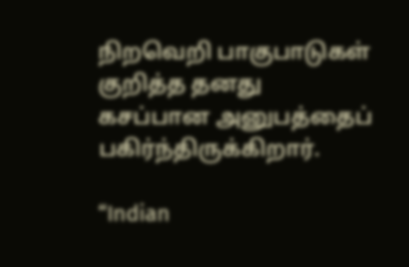நிறவெறி பாகுபாடுகள் குறித்த தனது கசப்பான அனுபத்தைப் பகிர்ந்திருக்கிறார்.

“Indian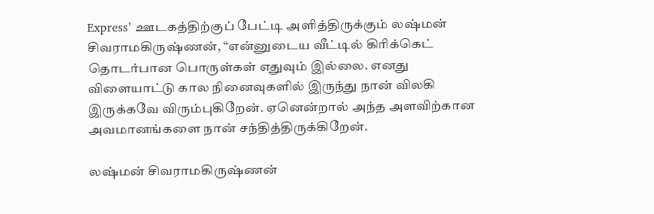Express’ ஊடகத்திற்குப் பேட்டி அளித்திருக்கும் லஷ்மன் சிவராமகிருஷ்ணன், “என்னுடைய வீட்டில் கிரிக்கெட் தொடர்பான பொருள்கள் எதுவும் இல்லை. எனது விளையாட்டு கால நினைவுகளில் இருந்து நான் விலகி இருக்கவே விரும்புகிறேன். ஏனென்றால் அந்த அளவிற்கான அவமானங்களை நான் சந்தித்திருக்கிறேன்.

லஷ்மன் சிவராமகிருஷ்ணன்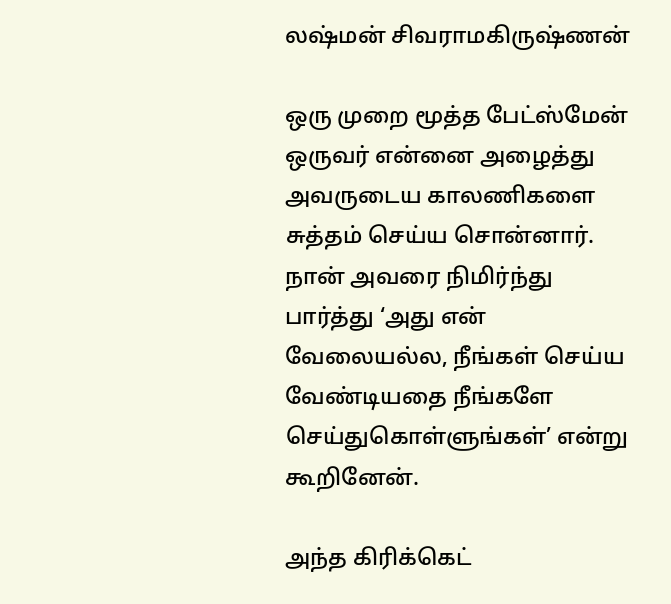லஷ்மன் சிவராமகிருஷ்ணன்

ஒரு முறை மூத்த பேட்ஸ்மேன் ஒருவர் என்னை அழைத்து அவருடைய காலணிகளை சுத்தம் செய்ய சொன்னார். நான் அவரை நிமிர்ந்து பார்த்து ‘அது என் வேலையல்ல, நீங்கள் செய்ய வேண்டியதை நீங்களே செய்துகொள்ளுங்கள்’ என்று கூறினேன்.

அந்த கிரிக்கெட்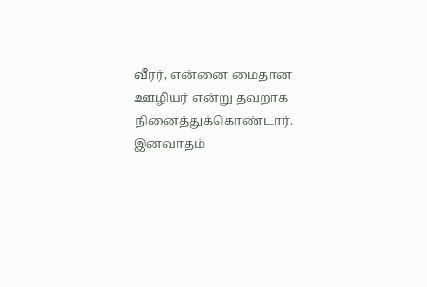வீரர், என்னை மைதான ஊழியர் என்று தவறாக நினைத்துக்கொண்டார். இனவாதம்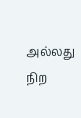அல்லது நிற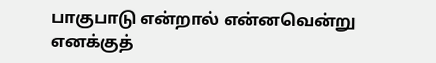பாகுபாடு என்றால் என்னவென்று எனக்குத்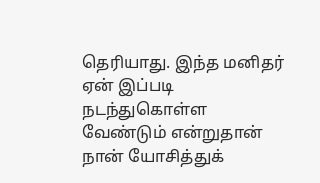தெரியாது. இந்த மனிதர் ஏன் இப்படி நடந்துகொள்ள வேண்டும் என்றுதான் நான் யோசித்துக்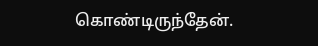கொண்டிருந்தேன்.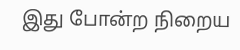இது போன்ற நிறைய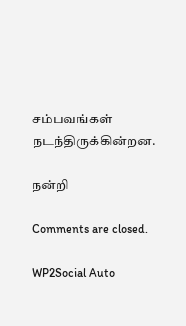சம்பவங்கள் நடந்திருக்கின்றன.

நன்றி

Comments are closed.

WP2Social Auto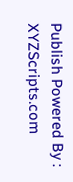Publish Powered By : XYZScripts.com